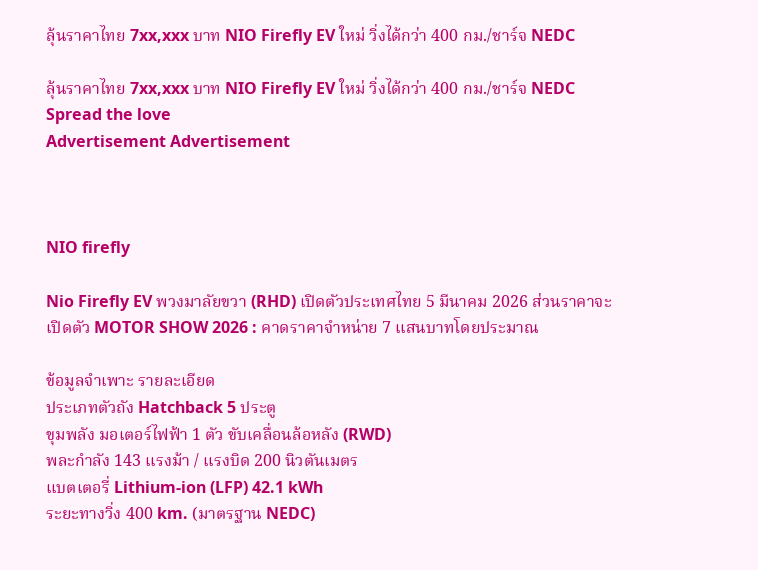ลุ้นราคาไทย 7xx,xxx บาท NIO Firefly EV ใหม่ วิ่งได้กว่า 400 กม./ชาร์จ NEDC

ลุ้นราคาไทย 7xx,xxx บาท NIO Firefly EV ใหม่ วิ่งได้กว่า 400 กม./ชาร์จ NEDC
Spread the love
Advertisement Advertisement



NIO firefly

Nio Firefly EV พวงมาลัยขวา (RHD) เปิดตัวประเทศไทย 5 มีนาคม 2026 ส่วนราคาจะเปิดตัว MOTOR SHOW 2026 : คาดราคาจำหน่าย 7 แสนบาทโดยประมาณ

ข้อมูลจำเพาะ รายละเอียด
ประเภทตัวถัง Hatchback 5 ประตู
ขุมพลัง มอเตอร์ไฟฟ้า 1 ตัว ขับเคลื่อนล้อหลัง (RWD)
พละกำลัง 143 แรงม้า / แรงบิด 200 นิวตันเมตร
แบตเตอรี่ Lithium-ion (LFP) 42.1 kWh
ระยะทางวิ่ง 400 km. (มาตรฐาน NEDC)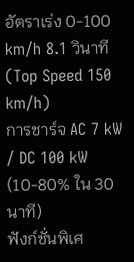อัตราเร่ง 0-100 km/h 8.1 วินาที (Top Speed 150 km/h)
การชาร์จ AC 7 kW / DC 100 kW (10-80% ใน 30 นาที)
ฟังก์ชั่นพิเศ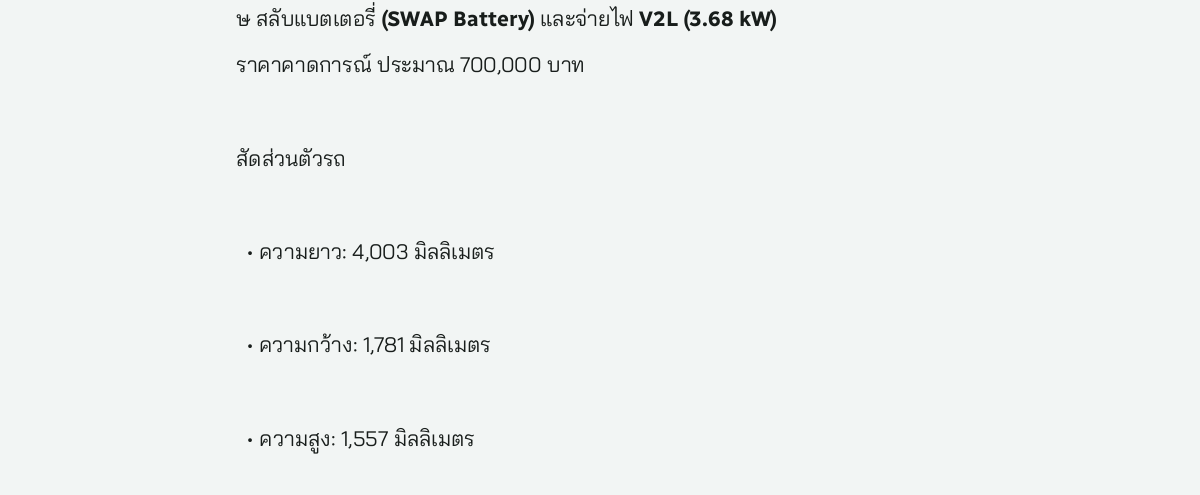ษ สลับแบตเตอรี่ (SWAP Battery) และจ่ายไฟ V2L (3.68 kW)
ราคาคาดการณ์ ประมาณ 700,000 บาท

สัดส่วนตัวรถ

  • ความยาว: 4,003 มิลลิเมตร

  • ความกว้าง: 1,781 มิลลิเมตร

  • ความสูง: 1,557 มิลลิเมตร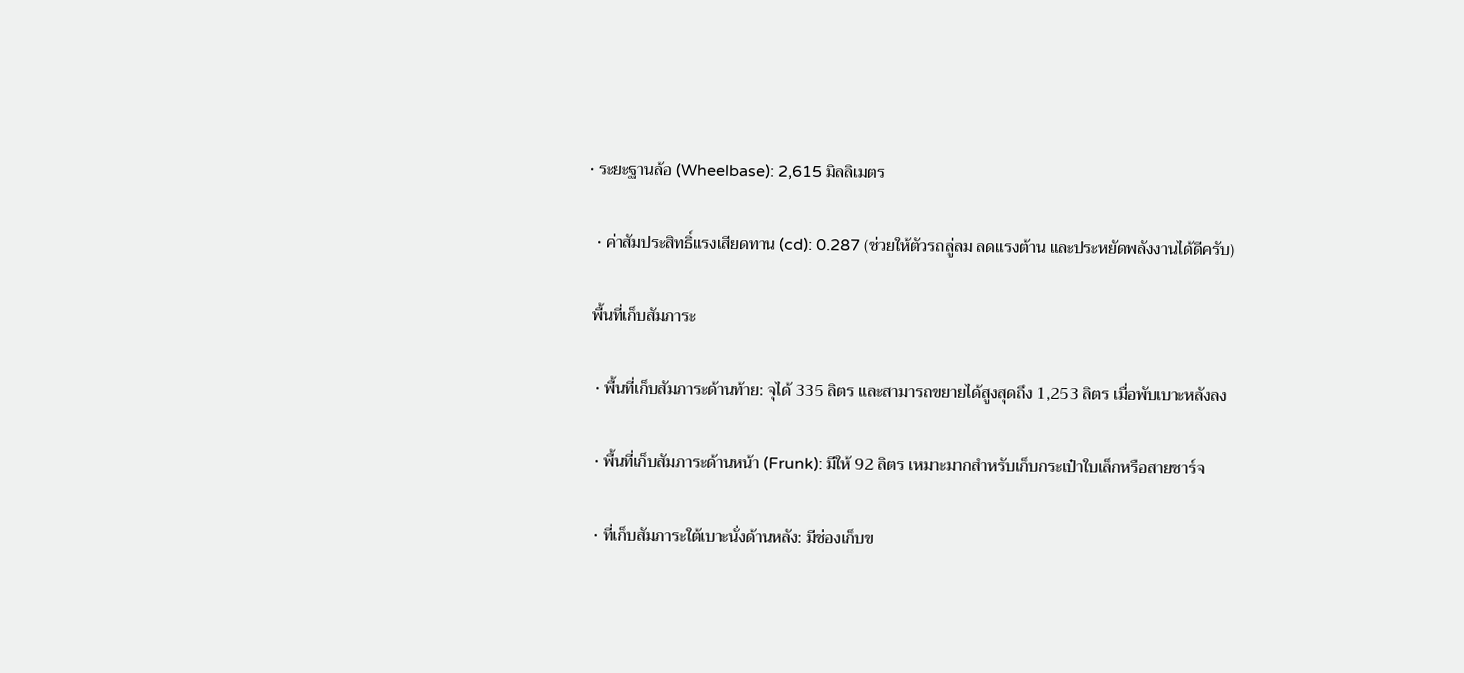• ระยะฐานล้อ (Wheelbase): 2,615 มิลลิเมตร

  • ค่าสัมประสิทธิ์แรงเสียดทาน (cd): 0.287 (ช่วยให้ตัวรถลู่ลม ลดแรงต้าน และประหยัดพลังงานได้ดีครับ)

 พื้นที่เก็บสัมภาระ

  • พื้นที่เก็บสัมภาระด้านท้าย: จุได้ 335 ลิตร และสามารถขยายได้สูงสุดถึง 1,253 ลิตร เมื่อพับเบาะหลังลง

  • พื้นที่เก็บสัมภาระด้านหน้า (Frunk): มีให้ 92 ลิตร เหมาะมากสำหรับเก็บกระเป๋าใบเล็กหรือสายชาร์จ

  • ที่เก็บสัมภาระใต้เบาะนั่งด้านหลัง: มีช่องเก็บข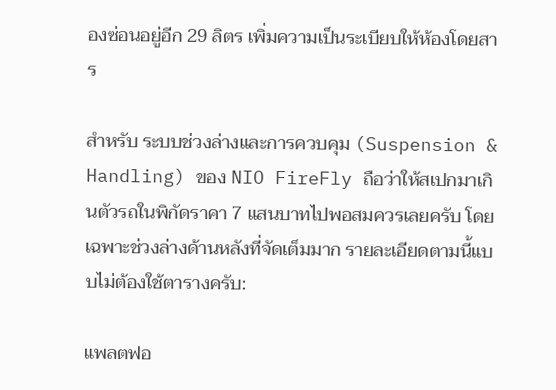องซ่อนอยู่อีก 29 ลิตร เพิ่มความเป็นระเบียบให้ห้องโดยสาร

สำหรับ ระบบช่วงล่างและการควบคุม (Suspension & Handling) ของ NIO FireFly ถือว่าให้สเปกมาเกินตัวรถในพิกัดราคา 7 แสนบาทไปพอสมควรเลยครับ โดยเฉพาะช่วงล่างด้านหลังที่จัดเต็มมาก รายละเอียดตามนี้แบบไม่ต้องใช้ตารางครับ:

แพลตฟอ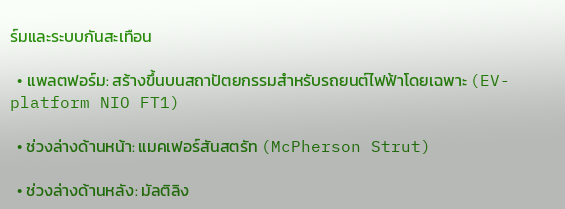ร์มและระบบกันสะเทือน

  • แพลตฟอร์ม: สร้างขึ้นบนสถาปัตยกรรมสำหรับรถยนต์ไฟฟ้าโดยเฉพาะ (EV-platform NIO FT1)

  • ช่วงล่างด้านหน้า: แมคเฟอร์สันสตรัท (McPherson Strut)

  • ช่วงล่างด้านหลัง: มัลติลิง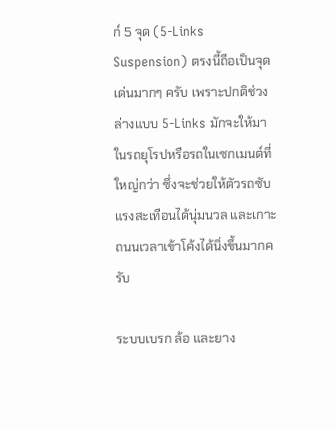ก์ 5 จุด (5-Links Suspension) ตรงนี้ถือเป็นจุดเด่นมากๆ ครับ เพราะปกติช่วงล่างแบบ 5-Links มักจะให้มาในรถยุโรปหรือรถในเซกเมนต์ที่ใหญ่กว่า ซึ่งจะช่วยให้ตัวรถซับแรงสะเทือนได้นุ่มนวล และเกาะถนนเวลาเข้าโค้งได้นิ่งขึ้นมากครับ

ระบบเบรก ล้อ และยาง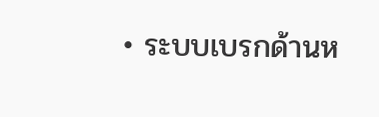• ระบบเบรกด้านห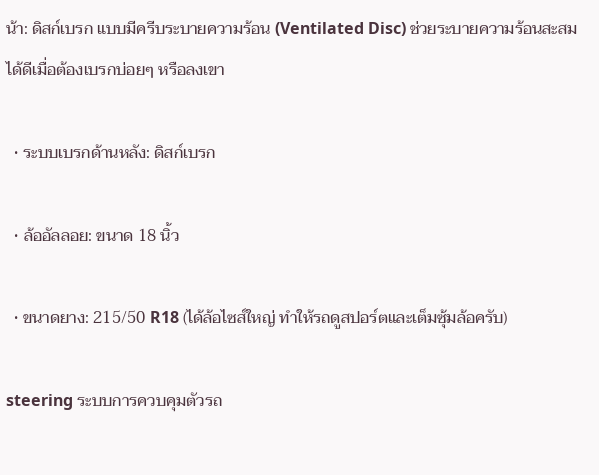น้า: ดิสก์เบรก แบบมีครีบระบายความร้อน (Ventilated Disc) ช่วยระบายความร้อนสะสมได้ดีเมื่อต้องเบรกบ่อยๆ หรือลงเขา

  • ระบบเบรกด้านหลัง: ดิสก์เบรก

  • ล้ออัลลอย: ขนาด 18 นิ้ว

  • ขนาดยาง: 215/50 R18 (ได้ล้อไซส์ใหญ่ ทำให้รถดูสปอร์ตและเต็มซุ้มล้อครับ)

steering ระบบการควบคุมตัวรถ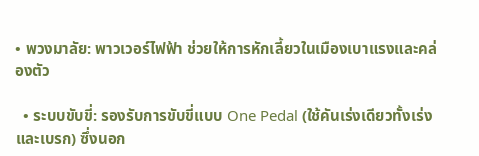• พวงมาลัย: พาวเวอร์ไฟฟ้า ช่วยให้การหักเลี้ยวในเมืองเบาแรงและคล่องตัว

  • ระบบขับขี่: รองรับการขับขี่แบบ One Pedal (ใช้คันเร่งเดียวทั้งเร่งและเบรก) ซึ่งนอก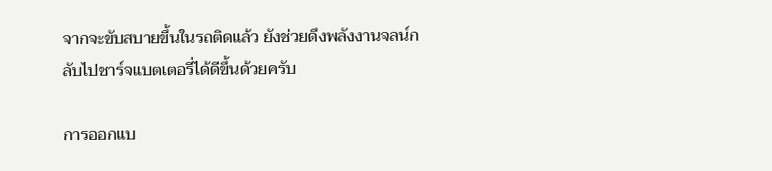จากจะขับสบายขึ้นในรถติดแล้ว ยังช่วยดึงพลังงานจลน์กลับไปชาร์จแบตเตอรี่ได้ดีขึ้นด้วยครับ

การออกแบ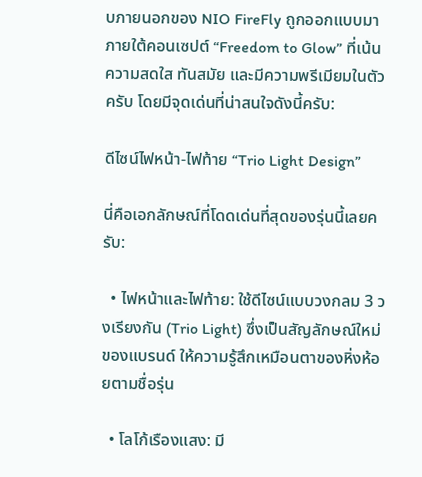บภายนอกของ NIO FireFly ถูกออกแบบมาภายใต้คอนเซปต์ “Freedom to Glow” ที่เน้นความสดใส ทันสมัย และมีความพรีเมียมในตัวครับ โดยมีจุดเด่นที่น่าสนใจดังนี้ครับ:

ดีไซน์ไฟหน้า-ไฟท้าย “Trio Light Design”

นี่คือเอกลักษณ์ที่โดดเด่นที่สุดของรุ่นนี้เลยครับ:

  • ไฟหน้าและไฟท้าย: ใช้ดีไซน์แบบวงกลม 3 วงเรียงกัน (Trio Light) ซึ่งเป็นสัญลักษณ์ใหม่ของแบรนด์ ให้ความรู้สึกเหมือนตาของหิ่งห้อยตามชื่อรุ่น

  • โลโก้เรืองแสง: มี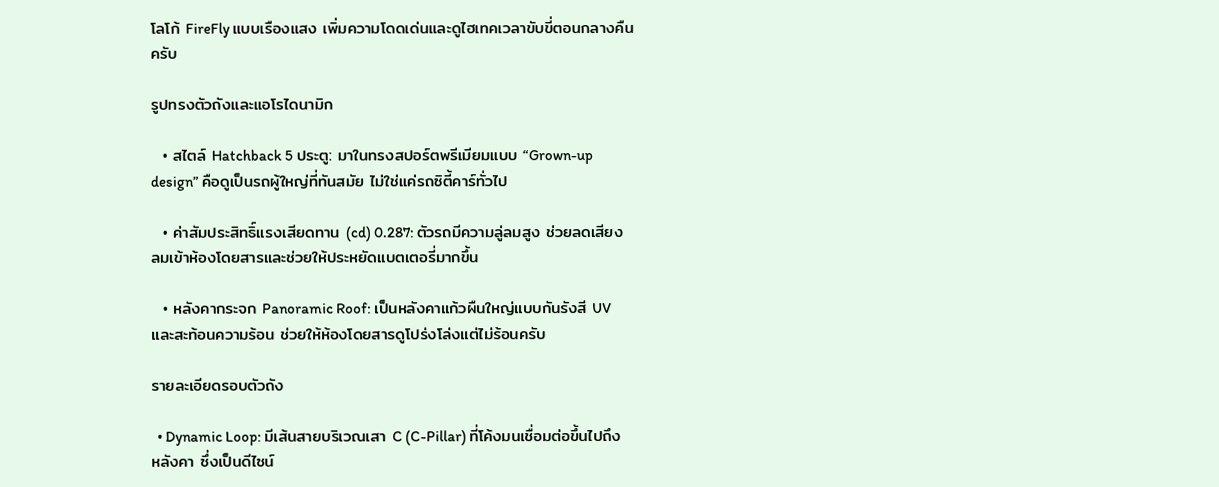โลโก้ FireFly แบบเรืองแสง เพิ่มความโดดเด่นและดูไฮเทคเวลาขับขี่ตอนกลางคืนครับ

รูปทรงตัวถังและแอโรไดนามิก

  • สไตล์ Hatchback 5 ประตู: มาในทรงสปอร์ตพรีเมียมแบบ “Grown-up design” คือดูเป็นรถผู้ใหญ่ที่ทันสมัย ไม่ใช่แค่รถซิตี้คาร์ทั่วไป

  • ค่าสัมประสิทธิ์แรงเสียดทาน (cd) 0.287: ตัวรถมีความลู่ลมสูง ช่วยลดเสียงลมเข้าห้องโดยสารและช่วยให้ประหยัดแบตเตอรี่มากขึ้น

  • หลังคากระจก Panoramic Roof: เป็นหลังคาแก้วผืนใหญ่แบบกันรังสี UV และสะท้อนความร้อน ช่วยให้ห้องโดยสารดูโปร่งโล่งแต่ไม่ร้อนครับ

รายละเอียดรอบตัวถัง

  • Dynamic Loop: มีเส้นสายบริเวณเสา C (C-Pillar) ที่โค้งมนเชื่อมต่อขึ้นไปถึงหลังคา ซึ่งเป็นดีไซน์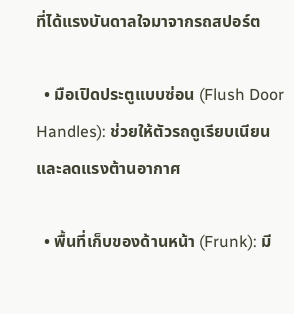ที่ได้แรงบันดาลใจมาจากรถสปอร์ต

  • มือเปิดประตูแบบซ่อน (Flush Door Handles): ช่วยให้ตัวรถดูเรียบเนียนและลดแรงต้านอากาศ

  • พื้นที่เก็บของด้านหน้า (Frunk): มี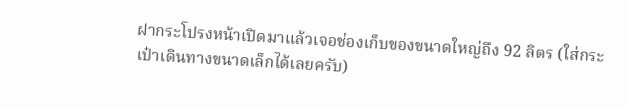ฝากระโปรงหน้าเปิดมาแล้วเจอช่องเก็บของขนาดใหญ่ถึง 92 ลิตร (ใส่กระเป๋าเดินทางขนาดเล็กได้เลยครับ)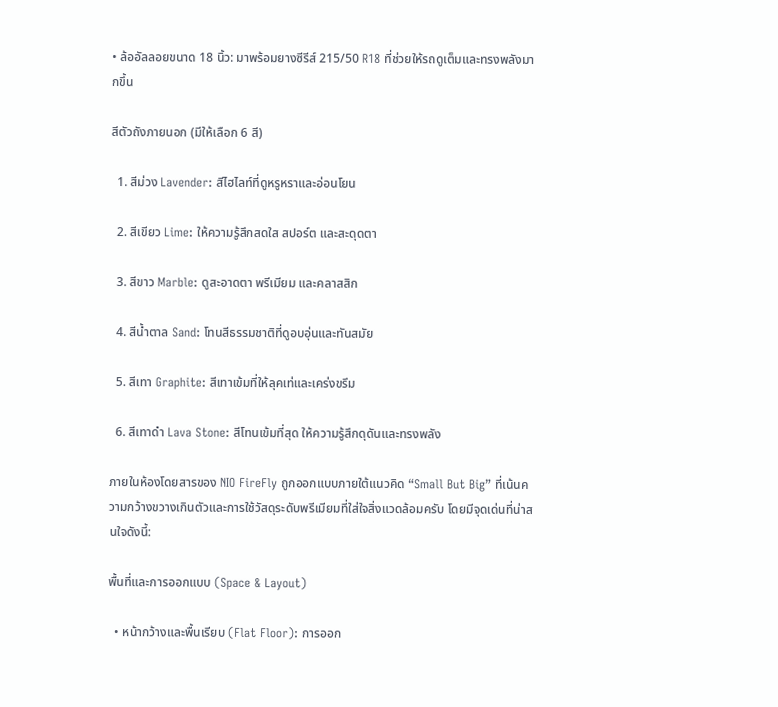• ล้ออัลลอยขนาด 18 นิ้ว: มาพร้อมยางซีรีส์ 215/50 R18 ที่ช่วยให้รถดูเต็มและทรงพลังมากขึ้น

สีตัวถังภายนอก (มีให้เลือก 6 สี)

  1. สีม่วง Lavender: สีไฮไลท์ที่ดูหรูหราและอ่อนโยน

  2. สีเขียว Lime: ให้ความรู้สึกสดใส สปอร์ต และสะดุดตา

  3. สีขาว Marble: ดูสะอาดตา พรีเมียม และคลาสสิก

  4. สีน้ำตาล Sand: โทนสีธรรมชาติที่ดูอบอุ่นและทันสมัย

  5. สีเทา Graphite: สีเทาเข้มที่ให้ลุคเท่และเคร่งขรึม

  6. สีเทาดำ Lava Stone: สีโทนเข้มที่สุด ให้ความรู้สึกดุดันและทรงพลัง

ภายในห้องโดยสารของ NIO FireFly ถูกออกแบบภายใต้แนวคิด “Small But Big” ที่เน้นความกว้างขวางเกินตัวและการใช้วัสดุระดับพรีเมียมที่ใส่ใจสิ่งแวดล้อมครับ โดยมีจุดเด่นที่น่าสนใจดังนี้:

พื้นที่และการออกแบบ (Space & Layout)

  • หน้ากว้างและพื้นเรียบ (Flat Floor): การออก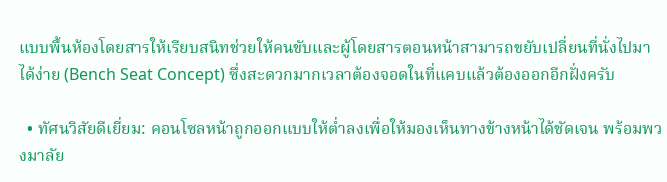แบบพื้นห้องโดยสารให้เรียบสนิทช่วยให้คนขับและผู้โดยสารตอนหน้าสามารถขยับเปลี่ยนที่นั่งไปมาได้ง่าย (Bench Seat Concept) ซึ่งสะดวกมากเวลาต้องจอดในที่แคบแล้วต้องออกอีกฝั่งครับ

  • ทัศนวิสัยดีเยี่ยม: คอนโซลหน้าถูกออกแบบให้ต่ำลงเพื่อให้มองเห็นทางข้างหน้าได้ชัดเจน พร้อมพวงมาลัย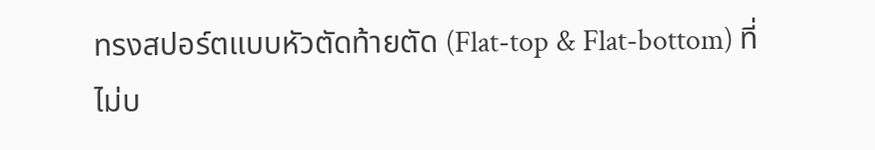ทรงสปอร์ตแบบหัวตัดท้ายตัด (Flat-top & Flat-bottom) ที่ไม่บ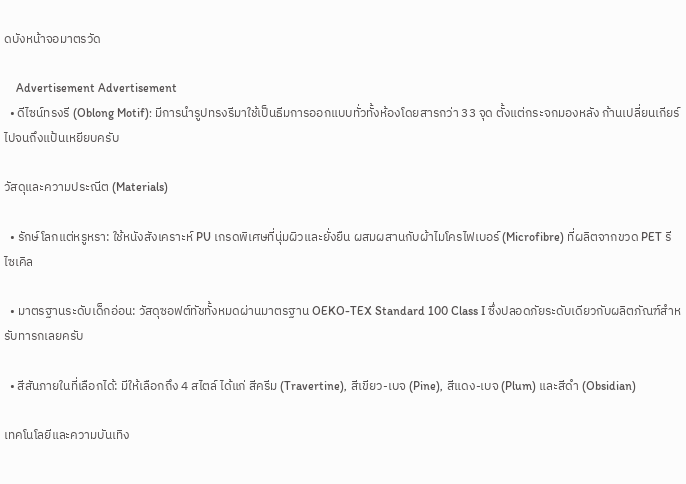ดบังหน้าจอมาตรวัด

    Advertisement Advertisement
  • ดีไซน์ทรงรี (Oblong Motif): มีการนำรูปทรงรีมาใช้เป็นธีมการออกแบบทั่วทั้งห้องโดยสารกว่า 33 จุด ตั้งแต่กระจกมองหลัง ก้านเปลี่ยนเกียร์ ไปจนถึงแป้นเหยียบครับ

วัสดุและความประณีต (Materials)

  • รักษ์โลกแต่หรูหรา: ใช้หนังสังเคราะห์ PU เกรดพิเศษที่นุ่มผิวและยั่งยืน ผสมผสานกับผ้าไมโครไฟเบอร์ (Microfibre) ที่ผลิตจากขวด PET รีไซเคิล

  • มาตรฐานระดับเด็กอ่อน: วัสดุซอฟต์ทัชทั้งหมดผ่านมาตรฐาน OEKO-TEX Standard 100 Class I ซึ่งปลอดภัยระดับเดียวกับผลิตภัณฑ์สำหรับทารกเลยครับ

  • สีสันภายในที่เลือกได้: มีให้เลือกถึง 4 สไตล์ ได้แก่ สีครีม (Travertine), สีเขียว-เบจ (Pine), สีแดง-เบจ (Plum) และสีดำ (Obsidian)

เทคโนโลยีและความบันเทิง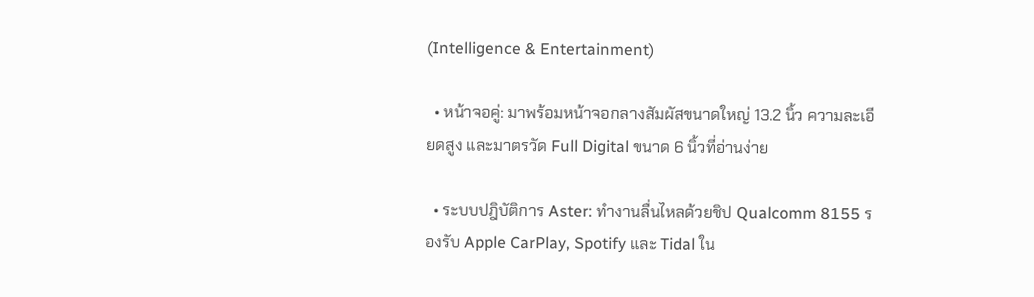(Intelligence & Entertainment)

  • หน้าจอคู่: มาพร้อมหน้าจอกลางสัมผัสขนาดใหญ่ 13.2 นิ้ว ความละเอียดสูง และมาตรวัด Full Digital ขนาด 6 นิ้วที่อ่านง่าย

  • ระบบปฎิบัติการ Aster: ทำงานลื่นไหลด้วยชิป Qualcomm 8155 รองรับ Apple CarPlay, Spotify และ Tidal ใน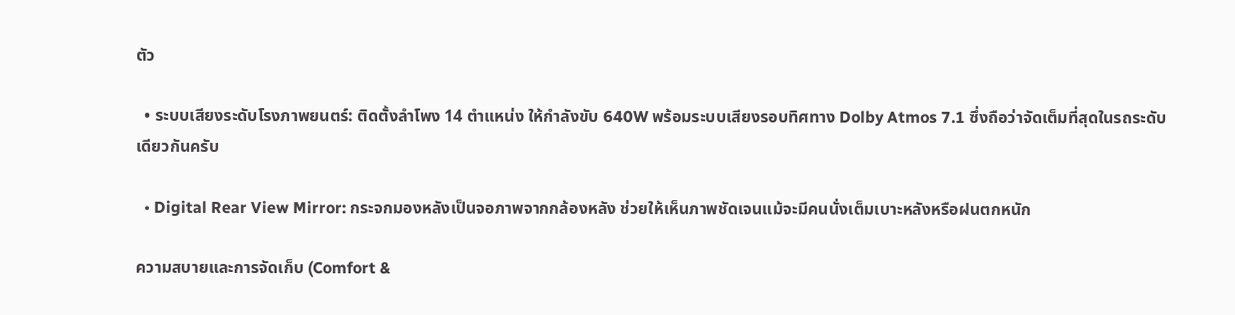ตัว

  • ระบบเสียงระดับโรงภาพยนตร์: ติดตั้งลำโพง 14 ตำแหน่ง ให้กำลังขับ 640W พร้อมระบบเสียงรอบทิศทาง Dolby Atmos 7.1 ซึ่งถือว่าจัดเต็มที่สุดในรถระดับเดียวกันครับ

  • Digital Rear View Mirror: กระจกมองหลังเป็นจอภาพจากกล้องหลัง ช่วยให้เห็นภาพชัดเจนแม้จะมีคนนั่งเต็มเบาะหลังหรือฝนตกหนัก

ความสบายและการจัดเก็บ (Comfort &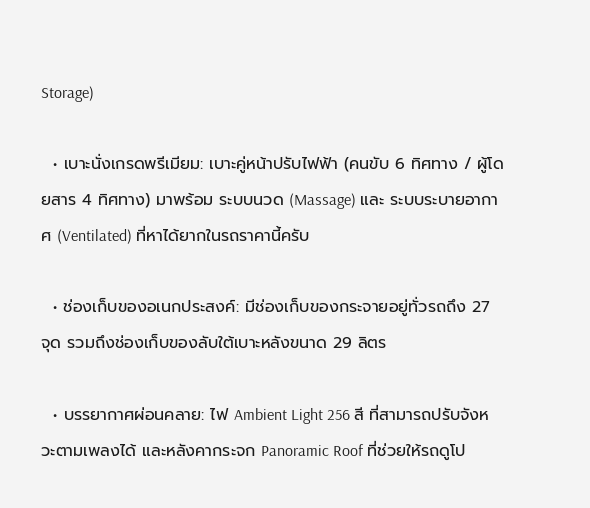Storage)

  • เบาะนั่งเกรดพรีเมียม: เบาะคู่หน้าปรับไฟฟ้า (คนขับ 6 ทิศทาง / ผู้โดยสาร 4 ทิศทาง) มาพร้อม ระบบนวด (Massage) และ ระบบระบายอากาศ (Ventilated) ที่หาได้ยากในรถราคานี้ครับ

  • ช่องเก็บของอเนกประสงค์: มีช่องเก็บของกระจายอยู่ทั่วรถถึง 27 จุด รวมถึงช่องเก็บของลับใต้เบาะหลังขนาด 29 ลิตร

  • บรรยากาศผ่อนคลาย: ไฟ Ambient Light 256 สี ที่สามารถปรับจังหวะตามเพลงได้ และหลังคากระจก Panoramic Roof ที่ช่วยให้รถดูโป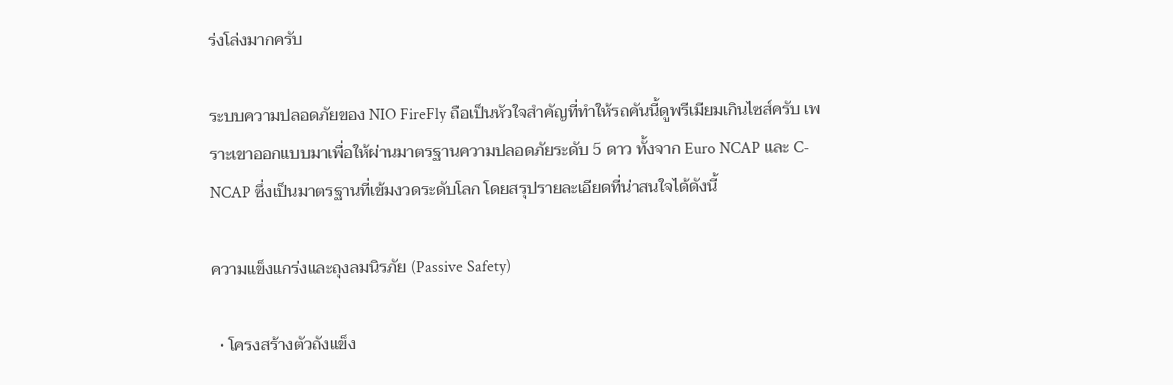ร่งโล่งมากครับ

ระบบความปลอดภัยของ NIO FireFly ถือเป็นหัวใจสำคัญที่ทำให้รถคันนี้ดูพรีเมียมเกินไซส์ครับ เพราะเขาออกแบบมาเพื่อให้ผ่านมาตรฐานความปลอดภัยระดับ 5 ดาว ทั้งจาก Euro NCAP และ C-NCAP ซึ่งเป็นมาตรฐานที่เข้มงวดระดับโลก โดยสรุปรายละเอียดที่น่าสนใจได้ดังนี้

ความแข็งแกร่งและถุงลมนิรภัย (Passive Safety)

  • โครงสร้างตัวถังแข็ง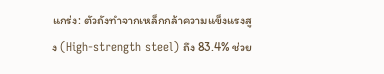แกร่ง: ตัวถังทำจากเหล็กกล้าความแข็งแรงสูง (High-strength steel) ถึง 83.4% ช่วย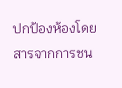ปกป้องห้องโดยสารจากการชน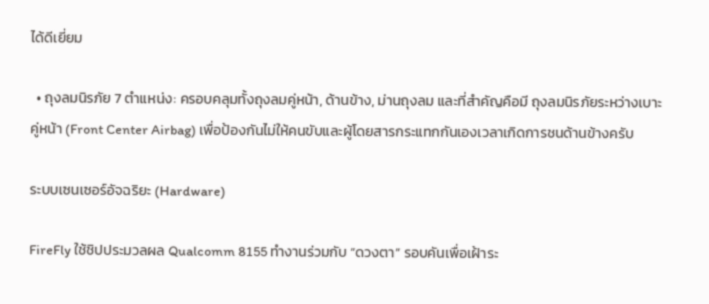ได้ดีเยี่ยม

  • ถุงลมนิรภัย 7 ตำแหน่ง: ครอบคลุมทั้งถุงลมคู่หน้า, ด้านข้าง, ม่านถุงลม และที่สำคัญคือมี ถุงลมนิรภัยระหว่างเบาะคู่หน้า (Front Center Airbag) เพื่อป้องกันไม่ให้คนขับและผู้โดยสารกระแทกกันเองเวลาเกิดการชนด้านข้างครับ

ระบบเซนเซอร์อัจฉริยะ (Hardware)

FireFly ใช้ชิปประมวลผล Qualcomm 8155 ทำงานร่วมกับ “ดวงตา” รอบคันเพื่อเฝ้าระ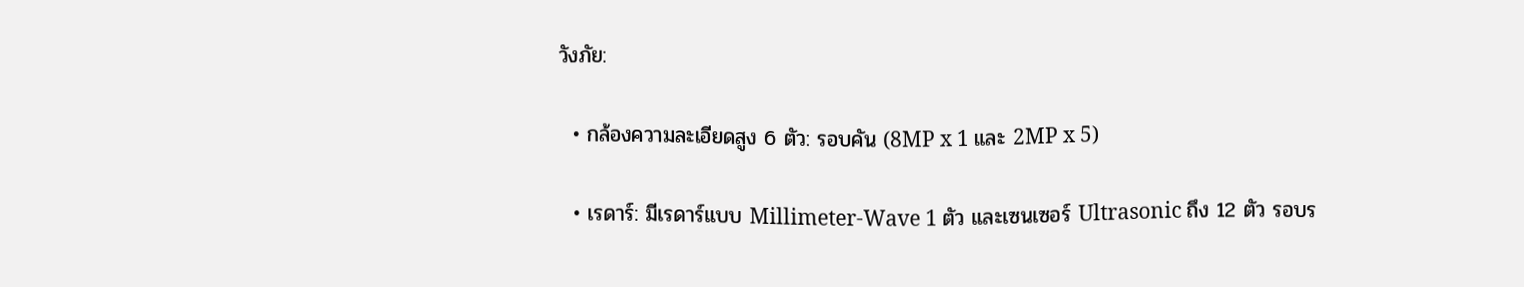วังภัย:

  • กล้องความละเอียดสูง 6 ตัว: รอบคัน (8MP x 1 และ 2MP x 5)

  • เรดาร์: มีเรดาร์แบบ Millimeter-Wave 1 ตัว และเซนเซอร์ Ultrasonic ถึง 12 ตัว รอบร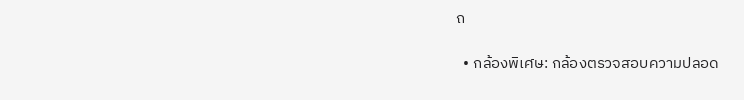ถ

  • กล้องพิเศษ: กล้องตรวจสอบความปลอด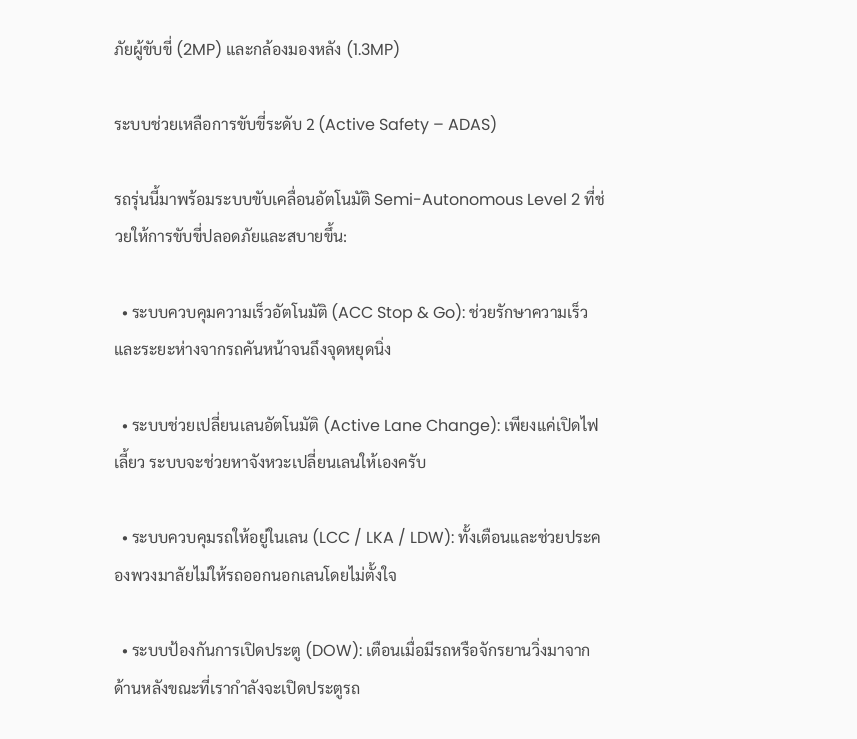ภัยผู้ขับขี่ (2MP) และกล้องมองหลัง (1.3MP)

ระบบช่วยเหลือการขับขี่ระดับ 2 (Active Safety – ADAS)

รถรุ่นนี้มาพร้อมระบบขับเคลื่อนอัตโนมัติ Semi-Autonomous Level 2 ที่ช่วยให้การขับขี่ปลอดภัยและสบายขึ้น:

  • ระบบควบคุมความเร็วอัตโนมัติ (ACC Stop & Go): ช่วยรักษาความเร็วและระยะห่างจากรถคันหน้าจนถึงจุดหยุดนิ่ง

  • ระบบช่วยเปลี่ยนเลนอัตโนมัติ (Active Lane Change): เพียงแค่เปิดไฟเลี้ยว ระบบจะช่วยหาจังหวะเปลี่ยนเลนให้เองครับ

  • ระบบควบคุมรถให้อยู่ในเลน (LCC / LKA / LDW): ทั้งเตือนและช่วยประคองพวงมาลัยไม่ให้รถออกนอกเลนโดยไม่ตั้งใจ

  • ระบบป้องกันการเปิดประตู (DOW): เตือนเมื่อมีรถหรือจักรยานวิ่งมาจากด้านหลังขณะที่เรากำลังจะเปิดประตูรถ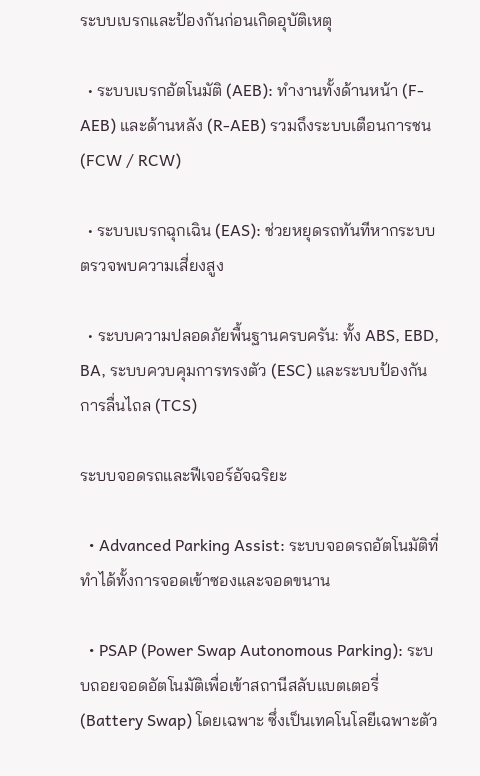ระบบเบรกและป้องกันก่อนเกิดอุบัติเหตุ

  • ระบบเบรกอัตโนมัติ (AEB): ทำงานทั้งด้านหน้า (F-AEB) และด้านหลัง (R-AEB) รวมถึงระบบเตือนการชน (FCW / RCW)

  • ระบบเบรกฉุกเฉิน (EAS): ช่วยหยุดรถทันทีหากระบบตรวจพบความเสี่ยงสูง

  • ระบบความปลอดภัยพื้นฐานครบครัน: ทั้ง ABS, EBD, BA, ระบบควบคุมการทรงตัว (ESC) และระบบป้องกันการลื่นไถล (TCS)

ระบบจอดรถและฟีเจอร์อัจฉริยะ

  • Advanced Parking Assist: ระบบจอดรถอัตโนมัติที่ทำได้ทั้งการจอดเข้าซองและจอดขนาน

  • PSAP (Power Swap Autonomous Parking): ระบบถอยจอดอัตโนมัติเพื่อเข้าสถานีสลับแบตเตอรี่ (Battery Swap) โดยเฉพาะ ซึ่งเป็นเทคโนโลยีเฉพาะตัว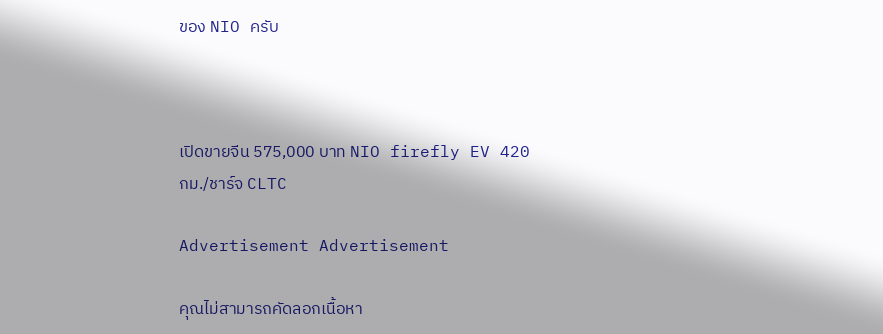ของ NIO ครับ



เปิดขายจีน 575,000 บาท NIO firefly EV 420 กม./ชาร์จ CLTC

Advertisement Advertisement

คุณไม่สามารถคัดลอกเนื้อหา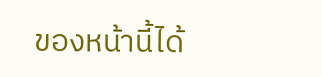ของหน้านี้ได้